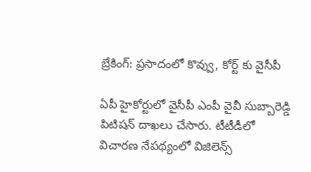బ్రేకింగ్: ప్రసాదంలో కొవ్వు, కోర్ట్ కు వైసీపీ

ఏపీ హైకోర్టులో వైసీపీ ఎంపీ వైవీ సుబ్బారెడ్డి పిటిషన్ దాఖలు చేసారు. టీటీడీలో విచారణ నేపథ్యంలో విజిలెన్స్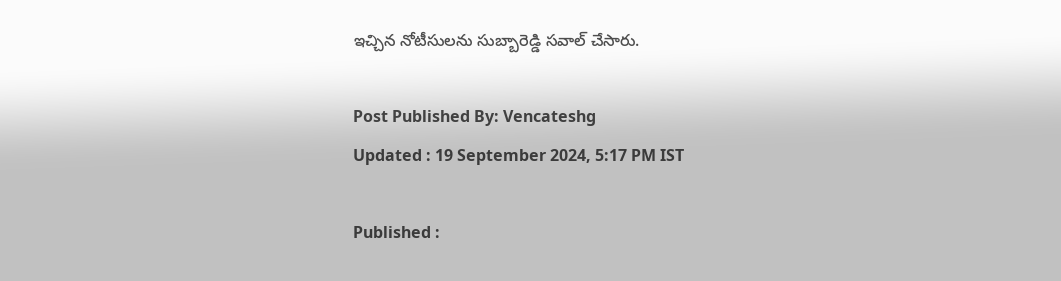ఇచ్చిన నోటీసులను సుబ్బారెడ్డి సవాల్ చేసారు.

Post Published By: Vencateshg
Updated : 19 September 2024, 5:17 PM IST

Published :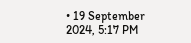• 19 September 2024, 5:17 PM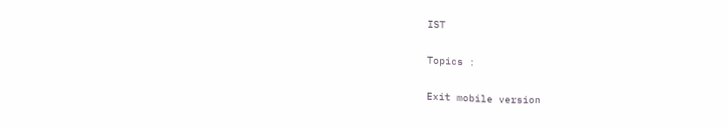IST

Topics :

Exit mobile version